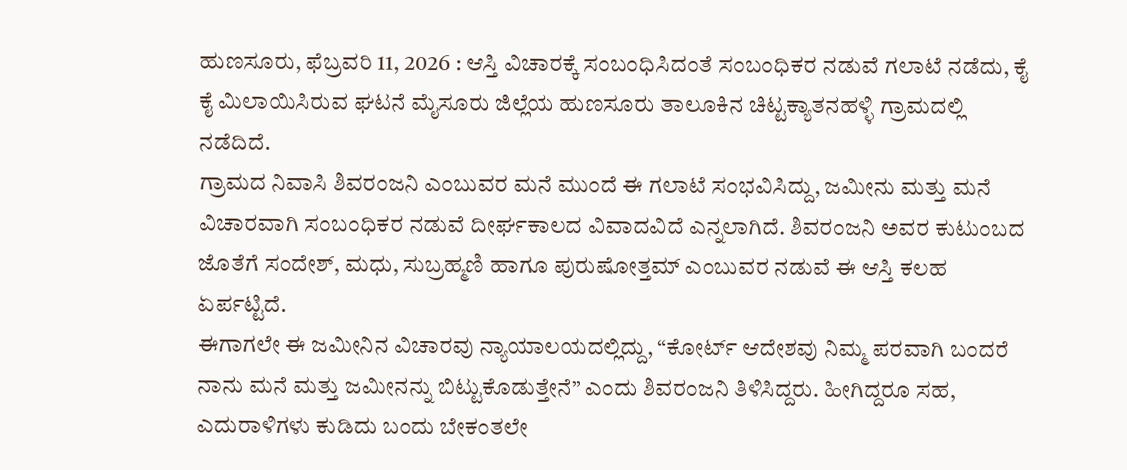ಹುಣಸೂರು, ಫೆಬ್ರವರಿ 11, 2026 : ಆಸ್ತಿ ವಿಚಾರಕ್ಕೆ ಸಂಬಂಧಿಸಿದಂತೆ ಸಂಬಂಧಿಕರ ನಡುವೆ ಗಲಾಟೆ ನಡೆದು, ಕೈ ಕೈ ಮಿಲಾಯಿಸಿರುವ ಘಟನೆ ಮೈಸೂರು ಜಿಲ್ಲೆಯ ಹುಣಸೂರು ತಾಲೂಕಿನ ಚಿಟ್ಟಕ್ಯಾತನಹಳ್ಳಿ ಗ್ರಾಮದಲ್ಲಿ ನಡೆದಿದೆ.
ಗ್ರಾಮದ ನಿವಾಸಿ ಶಿವರಂಜನಿ ಎಂಬುವರ ಮನೆ ಮುಂದೆ ಈ ಗಲಾಟೆ ಸಂಭವಿಸಿದ್ದು, ಜಮೀನು ಮತ್ತು ಮನೆ ವಿಚಾರವಾಗಿ ಸಂಬಂಧಿಕರ ನಡುವೆ ದೀರ್ಘಕಾಲದ ವಿವಾದವಿದೆ ಎನ್ನಲಾಗಿದೆ. ಶಿವರಂಜನಿ ಅವರ ಕುಟುಂಬದ ಜೊತೆಗೆ ಸಂದೇಶ್, ಮಧು, ಸುಬ್ರಹ್ಮಣಿ ಹಾಗೂ ಪುರುಷೋತ್ತಮ್ ಎಂಬುವರ ನಡುವೆ ಈ ಆಸ್ತಿ ಕಲಹ ಏರ್ಪಟ್ಟಿದೆ.
ಈಗಾಗಲೇ ಈ ಜಮೀನಿನ ವಿಚಾರವು ನ್ಯಾಯಾಲಯದಲ್ಲಿದ್ದು, “ಕೋರ್ಟ್ ಆದೇಶವು ನಿಮ್ಮ ಪರವಾಗಿ ಬಂದರೆ ನಾನು ಮನೆ ಮತ್ತು ಜಮೀನನ್ನು ಬಿಟ್ಟುಕೊಡುತ್ತೇನೆ” ಎಂದು ಶಿವರಂಜನಿ ತಿಳಿಸಿದ್ದರು. ಹೀಗಿದ್ದರೂ ಸಹ, ಎದುರಾಳಿಗಳು ಕುಡಿದು ಬಂದು ಬೇಕಂತಲೇ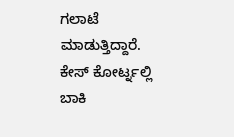ಗಲಾಟೆ ಮಾಡುತ್ತಿದ್ದಾರೆ. ಕೇಸ್ ಕೋರ್ಟ್ನಲ್ಲಿ ಬಾಕಿ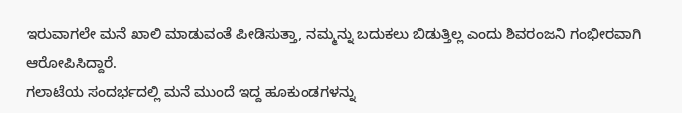ಇರುವಾಗಲೇ ಮನೆ ಖಾಲಿ ಮಾಡುವಂತೆ ಪೀಡಿಸುತ್ತಾ, ನಮ್ಮನ್ನು ಬದುಕಲು ಬಿಡುತ್ತಿಲ್ಲ ಎಂದು ಶಿವರಂಜನಿ ಗಂಭೀರವಾಗಿ ಆರೋಪಿಸಿದ್ದಾರೆ.
ಗಲಾಟೆಯ ಸಂದರ್ಭದಲ್ಲಿ ಮನೆ ಮುಂದೆ ಇದ್ದ ಹೂಕುಂಡಗಳನ್ನು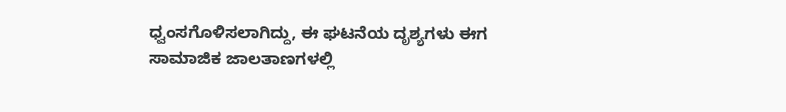ಧ್ವಂಸಗೊಳಿಸಲಾಗಿದ್ದು, ಈ ಘಟನೆಯ ದೃಶ್ಯಗಳು ಈಗ ಸಾಮಾಜಿಕ ಜಾಲತಾಣಗಳಲ್ಲಿ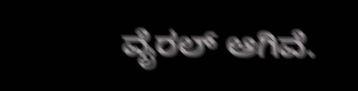ವೈರಲ್ ಆಗಿವೆ.